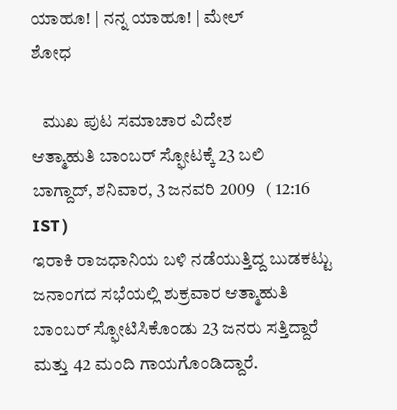ಯಾಹೂ! | ನನ್ನ ಯಾಹೂ! | ಮೇಲ್
ಶೋಧ

   ಮುಖ ಪುಟ ಸಮಾಚಾರ ವಿದೇಶ
ಆತ್ಮಾಹುತಿ ಬಾಂಬರ್ ಸ್ಫೋಟಕ್ಕೆ 23 ಬಲಿ
ಬಾಗ್ದಾದ್, ಶನಿವಾರ, 3 ಜನವರಿ 2009   ( 12:16 IST )
ಇರಾಕಿ ರಾಜಧಾನಿಯ ಬಳಿ ನಡೆಯುತ್ತಿದ್ದ ಬುಡಕಟ್ಟು ಜನಾಂಗದ ಸಭೆಯಲ್ಲಿ ಶುಕ್ರವಾರ ಆತ್ಮಾಹುತಿ ಬಾಂಬರ್ ಸ್ಫೋಟಿಸಿಕೊಂಡು 23 ಜನರು ಸತ್ತಿದ್ದಾರೆ ಮತ್ತು 42 ಮಂದಿ ಗಾಯಗೊಂಡಿದ್ದಾರೆ.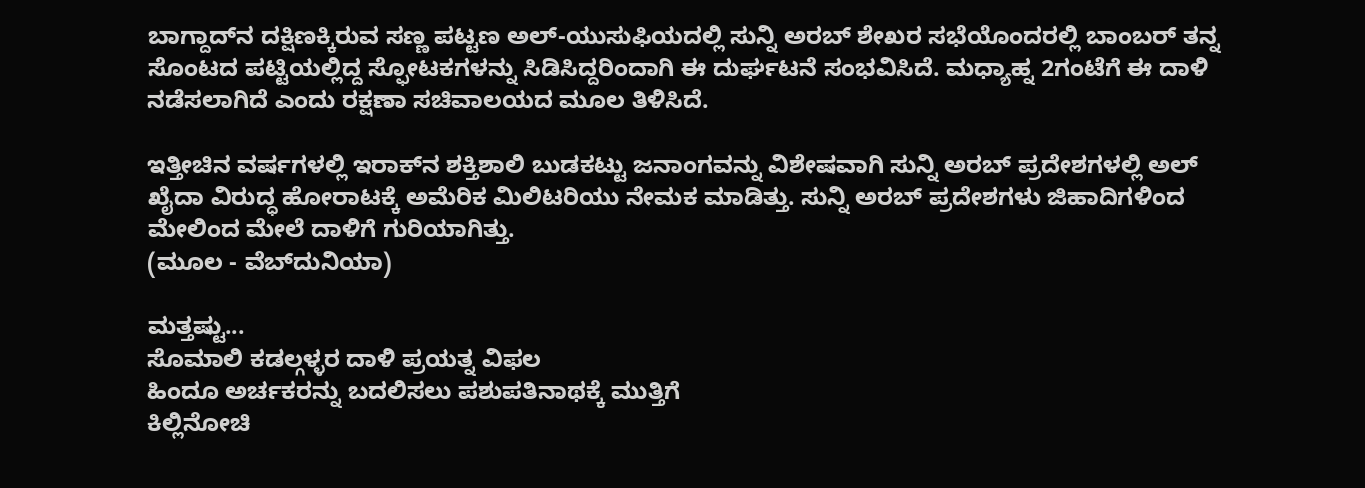ಬಾಗ್ದಾದ್‌ನ ದಕ್ಷಿಣಕ್ಕಿರುವ ಸಣ್ಣ ಪಟ್ಟಣ ಅಲ್-ಯುಸುಫಿಯದಲ್ಲಿ ಸುನ್ನಿ ಅರಬ್ ಶೇಖರ ಸಭೆಯೊಂದರಲ್ಲಿ ಬಾಂಬರ್ ತನ್ನ ಸೊಂಟದ ಪಟ್ಟಿಯಲ್ಲಿದ್ದ ಸ್ಫೋಟಕಗಳನ್ನು ಸಿಡಿಸಿದ್ದರಿಂದಾಗಿ ಈ ದುರ್ಘಟನೆ ಸಂಭವಿಸಿದೆ. ಮಧ್ಯಾಹ್ನ 2ಗಂಟೆಗೆ ಈ ದಾಳಿ ನಡೆಸಲಾಗಿದೆ ಎಂದು ರಕ್ಷಣಾ ಸಚಿವಾಲಯದ ಮ‌ೂಲ ತಿಳಿಸಿದೆ.

ಇತ್ತೀಚಿನ ವರ್ಷಗಳಲ್ಲಿ ಇರಾಕ್‌ನ ಶಕ್ತಿಶಾಲಿ ಬುಡಕಟ್ಟು ಜನಾಂಗವನ್ನು ವಿಶೇಷವಾಗಿ ಸುನ್ನಿ ಅರಬ್ ಪ್ರದೇಶಗಳಲ್ಲಿ ಅಲ್ ಖೈದಾ ವಿರುದ್ಧ ಹೋರಾಟಕ್ಕೆ ಅಮೆರಿಕ ಮಿಲಿಟರಿಯು ನೇಮಕ ಮಾಡಿತ್ತು. ಸುನ್ನಿ ಅರಬ್ ಪ್ರದೇಶಗಳು ಜಿಹಾದಿಗಳಿಂದ ಮೇಲಿಂದ ಮೇಲೆ ದಾಳಿಗೆ ಗುರಿಯಾಗಿತ್ತು.
(ಮೂಲ - ವೆಬ್‌ದುನಿಯಾ)

ಮತ್ತಷ್ಟು...
ಸೊಮಾಲಿ ಕಡಲ್ಗಳ್ಳರ ದಾಳಿ ಪ್ರಯತ್ನ ವಿಫಲ
ಹಿಂದೂ ಅರ್ಚಕರನ್ನು ಬದಲಿಸಲು ಪಶುಪತಿನಾಥಕ್ಕೆ ಮುತ್ತಿಗೆ
ಕಿಲ್ಲಿನೋಚಿ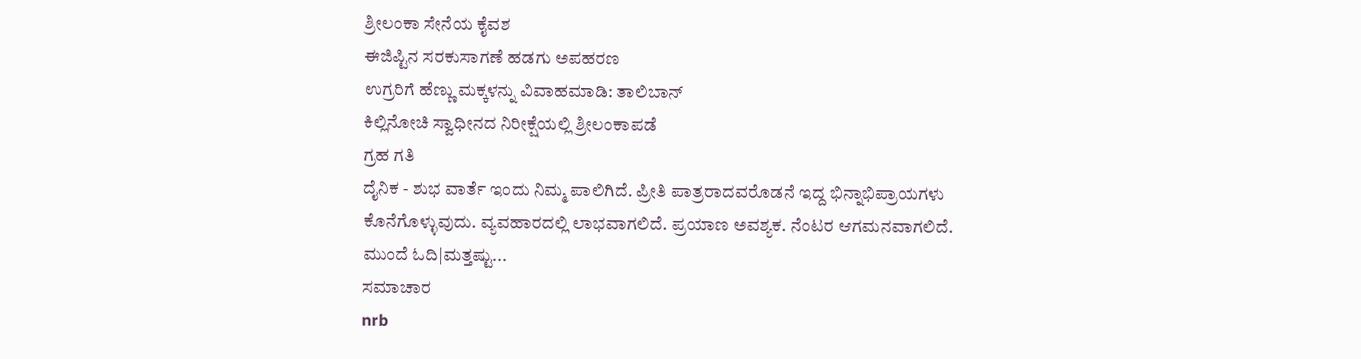ಶ್ರೀಲಂಕಾ ಸೇನೆಯ ಕೈವಶ
ಈಜಿಪ್ಟಿನ ಸರಕುಸಾಗಣೆ ಹಡಗು ಅಪಹರಣ
ಉಗ್ರರಿಗೆ ಹೆಣ್ಣು ಮಕ್ಕಳನ್ನು ವಿವಾಹಮಾಡಿ: ತಾಲಿಬಾನ್
ಕಿಲ್ಲಿನೋಚಿ ಸ್ವಾಧೀನದ ನಿರೀಕ್ಷೆಯಲ್ಲಿ ಶ್ರೀಲಂಕಾಪಡೆ
ಗ್ರಹ ಗತಿ
ದೈನಿಕ - ಶುಭ ವಾರ್ತೆ ಇಂದು ನಿಮ್ಮ ಪಾಲಿಗಿದೆ. ಪ್ರೀತಿ ಪಾತ್ರರಾದವರೊಡನೆ ಇದ್ದ ಭಿನ್ನಾಭಿಪ್ರಾಯಗಳು ಕೊನೆಗೊಳ್ಳುವುದು. ವ್ಯವಹಾರದಲ್ಲಿ ಲಾಭವಾಗಲಿದೆ. ಪ್ರಯಾಣ ಅವಶ್ಯಕ. ನೆಂಟರ ಆಗಮನವಾಗಲಿದೆ.
ಮುಂದೆ ಓದಿ|ಮತ್ತಷ್ಟು...
ಸಮಾಚಾರ
nrb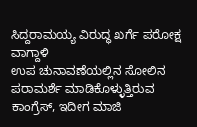ಸಿದ್ದರಾಮಯ್ಯ ವಿರುದ್ಧ ಖರ್ಗೆ ಪರೋಕ್ಷ ವಾಗ್ದಾಳಿ
ಉಪ ಚುನಾವಣೆಯಲ್ಲಿನ ಸೋಲಿನ ಪರಾಮರ್ಶೆ ಮಾಡಿಕೊಳ್ಳುತ್ತಿರುವ ಕಾಂಗ್ರೆಸ್, ಇದೀಗ ಮಾಜಿ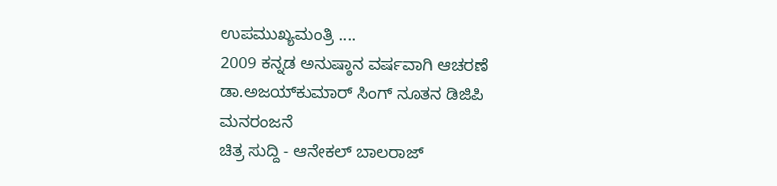ಉಪಮುಖ್ಯಮಂತ್ರಿ ....
2009 ಕನ್ನಡ ಅನುಷ್ಠಾನ ವರ್ಷವಾಗಿ ಆಚರಣೆ
ಡಾ.ಅಜಯ್‌ಕುಮಾರ್ ಸಿಂಗ್ ನೂತನ ಡಿಜಿಪಿ
ಮನರಂಜನೆ
ಚಿತ್ರ ಸುದ್ದಿ - ಆನೇಕಲ್ ಬಾಲರಾಜ್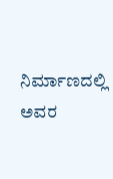ನಿರ್ಮಾಣದಲ್ಲಿ ಅವರ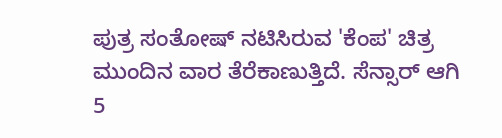ಪುತ್ರ ಸಂತೋಷ್ ನಟಿಸಿರುವ 'ಕೆಂಪ' ಚಿತ್ರ ಮುಂದಿನ ವಾರ ತೆರೆಕಾಣುತ್ತಿದೆ. ಸೆನ್ಸಾರ್ ಆಗಿ 5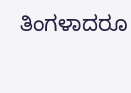ತಿಂಗಳಾದರೂ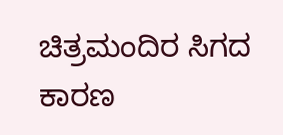ಚಿತ್ರಮಂದಿರ ಸಿಗದ ಕಾರಣ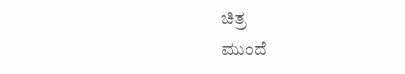ಚಿತ್ರ
ಮುಂದೆ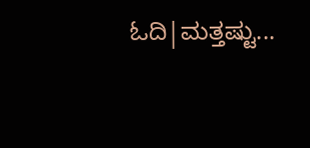ಓದಿ|ಮತ್ತಷ್ಟು...